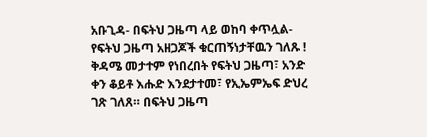አቡጊዳ- በፍትህ ጋዜጣ ላይ ወከባ ቀጥሏል- የፍትህ ጋዜጣ አዘጋጆች ቁርጠኝነታቸዉን ገለጹ !
ቅዳሜ መታተም የነበረበት የፍትህ ጋዜጣ፣ አንድ ቀን ቆይቶ እሑድ እንደታተመ፣ የኢኤምኤፍ ድህረ ገጽ ገለጸ። በፍትህ ጋዜጣ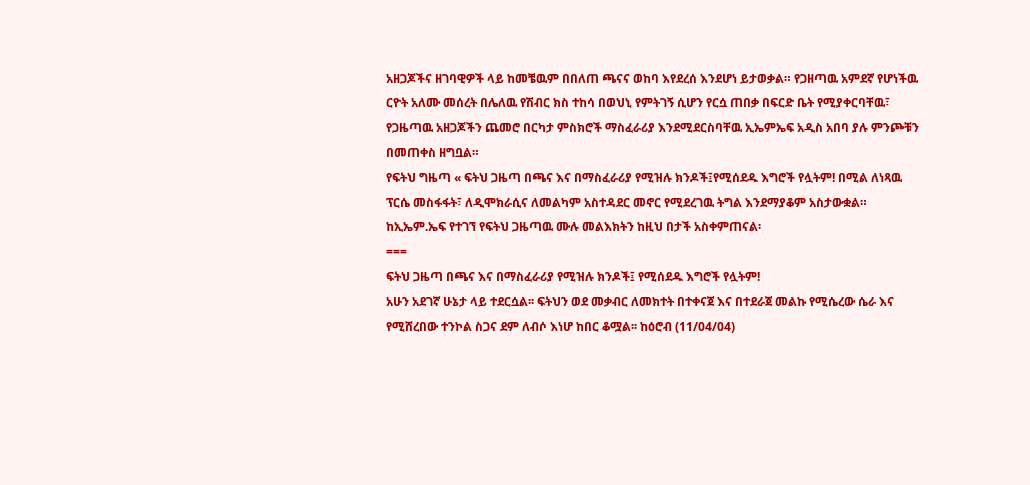አዘጋጆችና ዘገባዊዎች ላይ ከመቼዉም በበለጠ ጫናና ወከባ እየደረሰ እንደሆነ ይታወቃል። የጋዘጣዉ አምደኛ የሆነችዉ ርዮት አለሙ መሰረት በሌለዉ የሽብር ክስ ተከሳ በወህኒ የምትገኝ ሲሆን የርሷ ጠበቃ በፍርድ ቤት የሚያቀርባቸዉ፣ የጋዜጣዉ አዘጋጆችን ጨመሮ በርካታ ምስክሮች ማስፈራሪያ እንደሚደርስባቸዉ ኢኤምኤፍ አዲስ አበባ ያሉ ምንጮቹን በመጠቀስ ዘግቧል።
የፍትህ ግዜጣ « ፍትህ ጋዜጣ በጫና እና በማስፈራሪያ የሚዝሉ ክንዶች፤የሚሰደዱ እግሮች የሏትም! በሚል ለነጻዉ ፕርሴ መስፋፋት፣ ለዲሞክራሲና ለመልካም አስተዳደር መኖር የሚደረገዉ ትግል እንደማያቆም አስታውቋል።
ከኢኤም.ኤፍ የተገኘ የፍትህ ጋዜጣዉ ሙሉ መልእክትን ከዚህ በታች አስቀምጠናል፡
===
ፍትህ ጋዜጣ በጫና እና በማስፈራሪያ የሚዝሉ ክንዶች፤ የሚሰደዱ እግሮች የሏትም!
አሁን አደገኛ ሁኔታ ላይ ተደርሷል፡፡ ፍትህን ወደ መቃብር ለመክተት በተቀናጀ እና በተደራጀ መልኩ የሚሴረው ሴራ እና የሚሸረበው ተንኮል ስጋና ደም ለብሶ እነሆ ከበር ቆሟል፡፡ ከዕሮብ (11/04/04)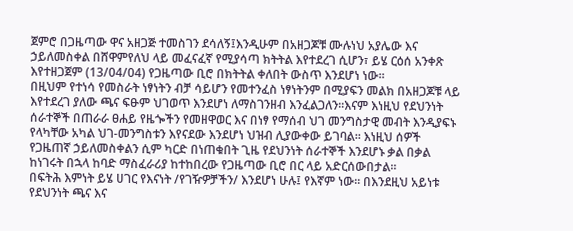ጀምሮ በጋዜጣው ዋና አዘጋጅ ተመስገን ደሳለኝ፤እንዲሁም በአዘጋጆቹ ሙሉነህ አያሌው እና ኃይለመስቀል በሸዋምየለህ ላይ መፈናፈኛ የሚያሳጣ ክትትል እየተደረገ ሲሆን፣ ይሄ ርዕሰ አንቀጽ እየተዘጋጀም (13/04/04) የጋዜጣው ቢሮ በክትትል ቀለበት ውስጥ እንደሆነ ነው፡፡
በዚህም የተነሳ የመስራት ነፃነትን ብቻ ሳይሆን የመተንፈስ ነፃነትንም በሚያፍን መልክ በአዘጋጆቹ ላይ እየተደረገ ያለው ጫና ፍፁም ህገወጥ እንደሆነ ለማስገንዘብ እንፈልጋለን፡፡እናም እነዚህ የደህንነት ሰራተኞች በጠራራ ፀሐይ የዜጐችን የመዘዋወር እና በነፃ የማሰብ ህገ መንግስታዊ መብት እንዲያፍኑ የላካቸው አካል ህገ-መንግስቱን እየናደው እንደሆነ ህዝብ ሊያውቀው ይገባል፡፡ እነዚህ ሰዎች የጋዜጠኛ ኃይለመስቀልን ሲም ካርድ በነጠቁበት ጊዜ የደህንነት ሰራተኞች እንደሆኑ ቃል በቃል ከነገሩት በኋላ ከባድ ማስፈራሪያ ከተከበረው የጋዜጣው ቢሮ በር ላይ አድርሰውበታል፡፡
በፍትሕ እምነት ይሄ ሀገር የእናነት /የገዥዎቻችን/ እንደሆነ ሁሉ፤ የእኛም ነው፡፡ በእንደዚህ አይነቱ የደህንነት ጫና እና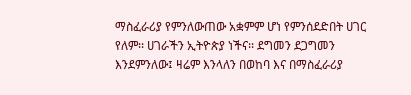ማስፈራሪያ የምንለውጠው አቋምም ሆነ የምንሰደድበት ሀገር የለም፡፡ ሀገራችን ኢትዮጵያ ነችና፡፡ ደግመን ደጋግመን እንደምንለው፤ ዛሬም እንላለን በወከባ እና በማስፈራሪያ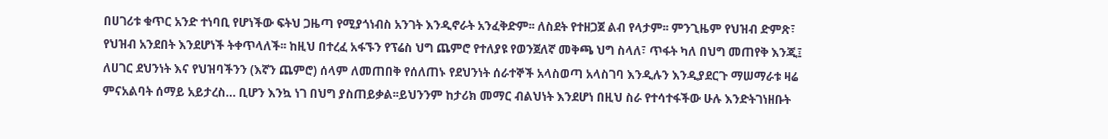በሀገሪቱ ቁጥር አንድ ተነባቢ የሆነችው ፍትህ ጋዜጣ የሚያጎነብስ አንገት እንዲኖራት አንፈቅድም፡፡ ለስደት የተዘጋጀ ልብ የላታም፡፡ ምንጊዜም የህዝብ ድምጽ፣ የህዝብ አንደበት እንደሆነች ትቀጥላለች፡፡ ከዚህ በተረፈ አፋኙን የፕሬስ ህግ ጨምሮ የተለያዩ የወንጀለኛ መቅጫ ህግ ስላለ፣ ጥፋት ካለ በህግ መጠየቅ እንጂ፤ ለሀገር ደህንነት እና የህዝባችንን (እኛን ጨምሮ) ሰላም ለመጠበቅ የሰለጠኑ የደህንነት ሰራተኞች አላስወጣ አላስገባ እንዲሉን እንዲያደርጉ ማሠማራቱ ዛሬ ምናአልባት ሰማይ አይታረስ… ቢሆን እንኳ ነገ በህግ ያስጠይቃል፡፡ይህንንም ከታሪክ መማር ብልህነት እንደሆነ በዚህ ስራ የተሳተፋችው ሁሉ እንድትገነዘቡት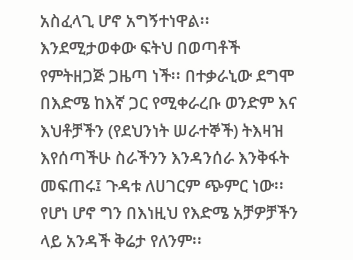አስፈላጊ ሆኖ አግኝተነዋል፡፡
እንደሚታወቀው ፍትህ በወጣቶች የምትዘጋጅ ጋዜጣ ነች፡፡ በተቃራኒው ደግሞ በእድሜ ከእኛ ጋር የሚቀራረቡ ወንድም እና እህቶቻችን (የደህንነት ሠራተኞች) ትእዛዝ እየሰጣችሁ ስራችንን እንዳንሰራ እንቅፋት መፍጠሩ፤ ጉዳቱ ለሀገርም ጭምር ነው፡፡ የሆነ ሆኖ ግን በእነዚህ የእድሜ አቻዎቻችን ላይ አንዳች ቅሬታ የለንም፡፡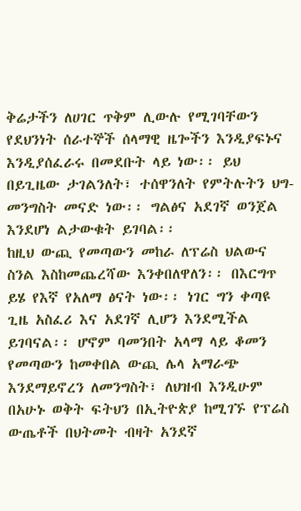ቅሬታችን ለሀገር ጥቅም ሊውሉ የሚገባቸውን የደህንነት ሰራተኞች ሰላማዊ ዜጐችን እንዲያፍኑና እንዲያሰፈራሩ በመደቡት ላይ ነው፡፡ ይህ በይጊዜው ታገልንለት፣ ተሰዋንለት የምትሉትን ህግ-መንግስት መናድ ነው፡፡ ግልፅና አደገኛ ወንጀል እንደሆነ ልታውቁት ይገባል፡፡
ከዚህ ውጪ የመጣውን መከራ ለፕሬስ ህልውና ስንል እስከመጨረሻው እንቀበለዋለን፡፡ በእርግጥ ይሄ የእኛ የአለማ ፅናት ነው፡፡ ነገር ግን ቀጣዩ ጊዜ አስፈሪ እና አደገኛ ሊሆን እንደሚችል ይገባናል፡፡ ሆኖም ባመንበት አላማ ላይ ቆመን የመጣውን ከመቀበል ውጪ ሌላ አማራጭ እንደማይኖረን ለመንግስት፣ ለህዝብ እንዲሁም በአሁኑ ወቅት ፍትህን በኢትዮጵያ ከሚገኙ የፕሬስ ውጤቶች በህትመት ብዛት አንደኛ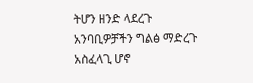ትሆን ዘንድ ላደረጉ አንባቢዎቻችን ግልፅ ማድረጉ አስፈላጊ ሆኖ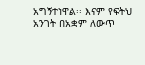አግኝተነዋል፡፡ እናም የፍትህ አንገት በአቋም ለውጥ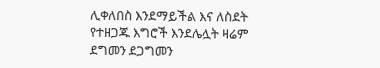ሊቀለበስ እንደማይችል እና ለስደት የተዘጋጁ እግሮች እንደሌሏት ዛሬም ደግመን ደጋግመን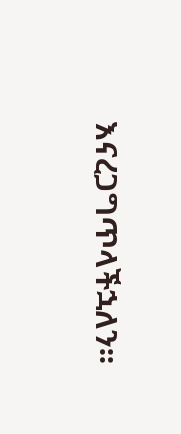እናረጋግጥላችኋለን፡፡